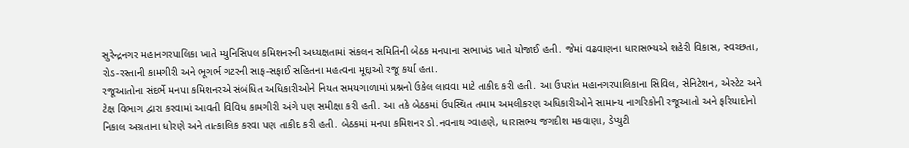સુરેન્દ્રનગર મહાનગરપાલિકા ખાતે મ્યુનિસિપલ કમિશનરની અધ્યક્ષતામાં સંકલન સમિતિની બેઠક મનપાના સભાખંડ ખાતે યોજાઈ હતી. જેમાં વઢવાણના ધારાસભ્યએ શહેરી વિકાસ, સ્વચ્છતા, રોડ-રસ્તાની કામગીરી અને ભૂગર્ભ ગટરની સાફ-સફાઈ સહિતના મહત્વના મૂદ્દાઓ રજૂ કર્યા હતા.
રજૂઆતોના સંદર્ભે મનપા કમિશનરએ સંબંધિત અધિકારીઓને નિયત સમયગાળામાં પ્રશ્નનો ઉકેલ લાવવા માટે તાકીદ કરી હતી. આ ઉપરાંત મહાનગરપાલિકાના સિવિલ, સેનિટેશન, એસ્ટેટ અને ટેક્ષ વિભાગ દ્વારા કરવામાં આવતી વિવિધ કામગીરી અંગે પણ સમીક્ષા કરી હતી. આ તકે બેઠકમાં ઉપસ્થિત તમામ અમલીકરણ અધિકારીઓને સામાન્ય નાગરિકોની રજૂઆતો અને ફરિયાદોનો નિકાલ અગ્રતાના ધોરણે અને તાત્કાલિક કરવા પણ તાકીદ કરી હતી. બેઠકમાં મનપા કમિશનર ડો.નવનાથ ગ્વાહણે, ધારાસભ્ય જગદીશ મકવાણા, ડેપ્યુટી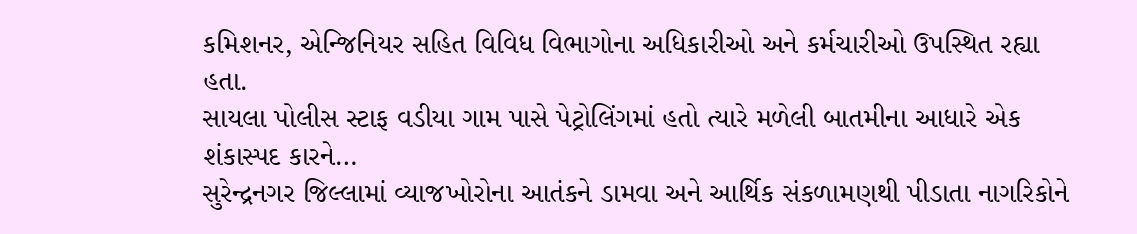કમિશનર, એન્જિનિયર સહિત વિવિધ વિભાગોના અધિકારીઓ અને કર્મચારીઓ ઉપસ્થિત રહ્યા હતા.
સાયલા પોલીસ સ્ટાફ વડીયા ગામ પાસે પેટ્રોલિંગમાં હતો ત્યારે મળેલી બાતમીના આધારે એક શંકાસ્પદ કારને…
સુરેન્દ્રનગર જિલ્લામાં વ્યાજખોરોના આતંકને ડામવા અને આર્થિક સંકળામણથી પીડાતા નાગરિકોને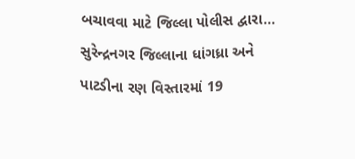બચાવવા માટે જિલ્લા પોલીસ દ્વારા…
સુરેન્દ્રનગર જિલ્લાના ધાંગધ્રા અને પાટડીના રણ વિસ્તારમાં 19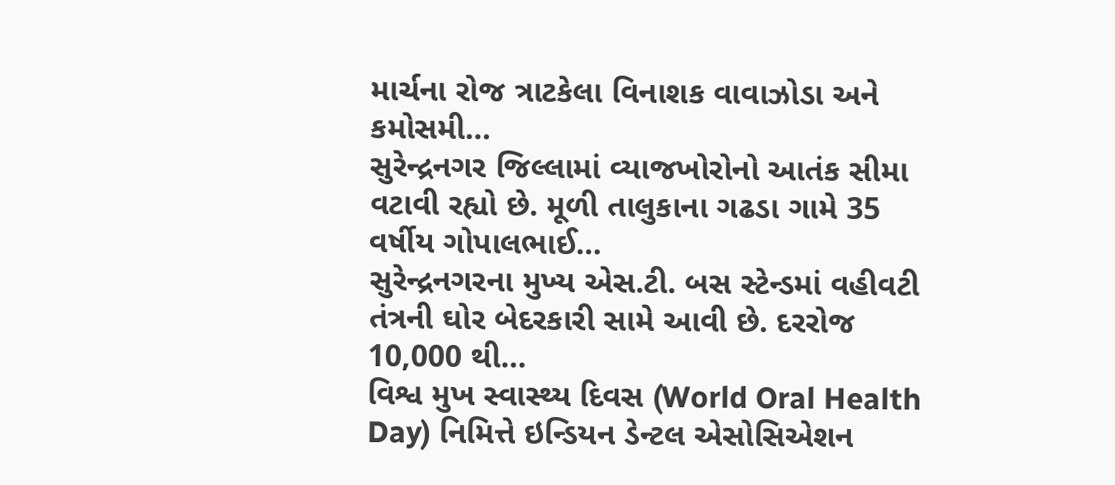માર્ચના રોજ ત્રાટકેલા વિનાશક વાવાઝોડા અને કમોસમી…
સુરેન્દ્રનગર જિલ્લામાં વ્યાજખોરોનો આતંક સીમા વટાવી રહ્યો છે. મૂળી તાલુકાના ગઢડા ગામે 35 વર્ષીય ગોપાલભાઈ…
સુરેન્દ્રનગરના મુખ્ય એસ.ટી. બસ સ્ટેન્ડમાં વહીવટી તંત્રની ઘોર બેદરકારી સામે આવી છે. દરરોજ 10,000 થી…
વિશ્વ મુખ સ્વાસ્થ્ય દિવસ (World Oral Health Day) નિમિત્તે ઇન્ડિયન ડેન્ટલ એસોસિએશન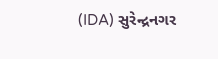(IDA) સુરેન્દ્રનગર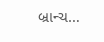બ્રાન્ચ…